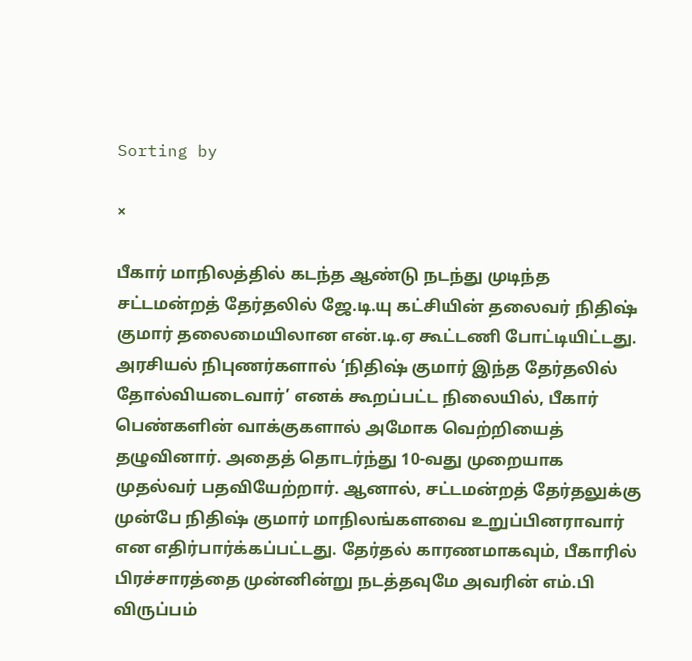Sorting by

×

பீகார் மாநிலத்தில் கடந்த ஆண்டு நடந்து முடிந்த சட்டமன்றத் தேர்தலில் ஜே.டி.யு கட்சியின் தலைவர் நிதிஷ் குமார் தலைமையிலான என்.டி.ஏ கூட்டணி போட்டியிட்டது. அரசியல் நிபுணர்களால் ‘நிதிஷ் குமார் இந்த தேர்தலில் தோல்வியடைவார்’ எனக் கூறப்பட்ட நிலையில், பீகார் பெண்களின் வாக்குகளால் அமோக வெற்றியைத் தழுவினார். அதைத் தொடர்ந்து 10-வது முறையாக முதல்வர் பதவியேற்றார். ஆனால், சட்டமன்றத் தேர்தலுக்கு முன்பே நிதிஷ் குமார் மாநிலங்களவை உறுப்பினராவார் என எதிர்பார்க்கப்பட்டது. தேர்தல் காரணமாகவும், பீகாரில் பிரச்சாரத்தை முன்னின்று நடத்தவுமே அவரின் எம்.பி விருப்பம்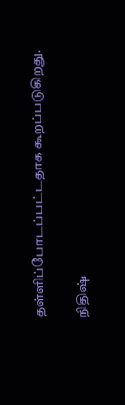தள்ளிப்போடப்பட்டதாக கூறப்படுகிறது.

நிதிஷ்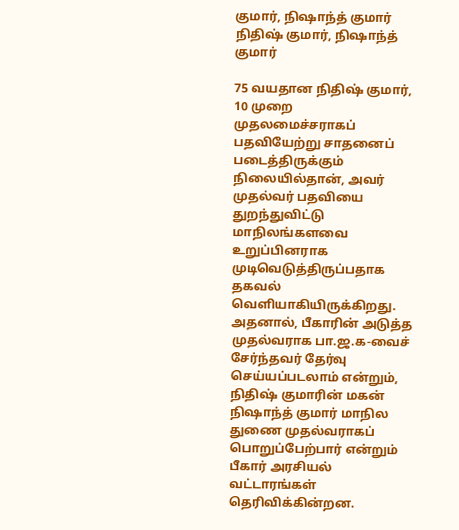குமார், நிஷாந்த் குமார்
நிதிஷ் குமார், நிஷாந்த் குமார்

75 வயதான நிதிஷ் குமார், 10 முறை முதலமைச்சராகப் பதவியேற்று சாதனைப் படைத்திருக்கும் நிலையில்தான், அவர் முதல்வர் பதவியை துறந்துவிட்டு மாநிலங்களவை உறுப்பினராக முடிவெடுத்திருப்பதாக தகவல் வெளியாகியிருக்கிறது. அதனால், பீகாரின் அடுத்த முதல்வராக பா.ஜ.க-வைச் சேர்ந்தவர் தேர்வு செய்யப்படலாம் என்றும், நிதிஷ் குமாரின் மகன் நிஷாந்த் குமார் மாநில துணை முதல்வராகப் பொறுப்பேற்பார் என்றும் பீகார் அரசியல் வட்டாரங்கள் தெரிவிக்கின்றன.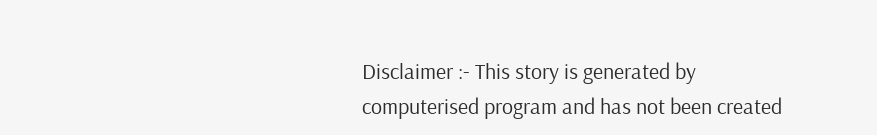Disclaimer :- This story is generated by computerised program and has not been created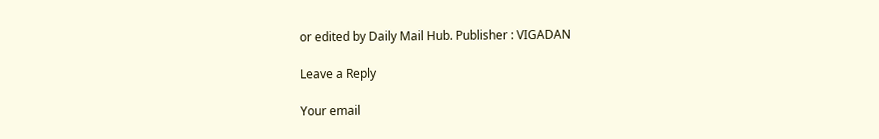or edited by Daily Mail Hub. Publisher : VIGADAN

Leave a Reply

Your email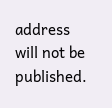address will not be published.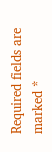Required fields are marked *